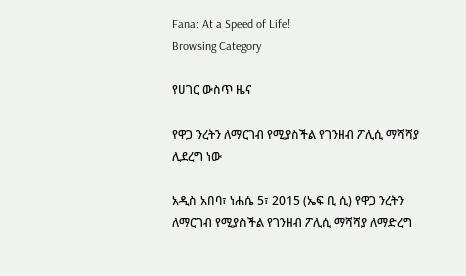Fana: At a Speed of Life!
Browsing Category

የሀገር ውስጥ ዜና

የዋጋ ንረትን ለማርገብ የሚያስችል የገንዘብ ፖሊሲ ማሻሻያ ሊደረግ ነው

አዲስ አበባ፣ ነሐሴ 5፣ 2015 (ኤፍ ቢ ሲ) የዋጋ ንረትን ለማርገብ የሚያስችል የገንዘብ ፖሊሲ ማሻሻያ ለማድረግ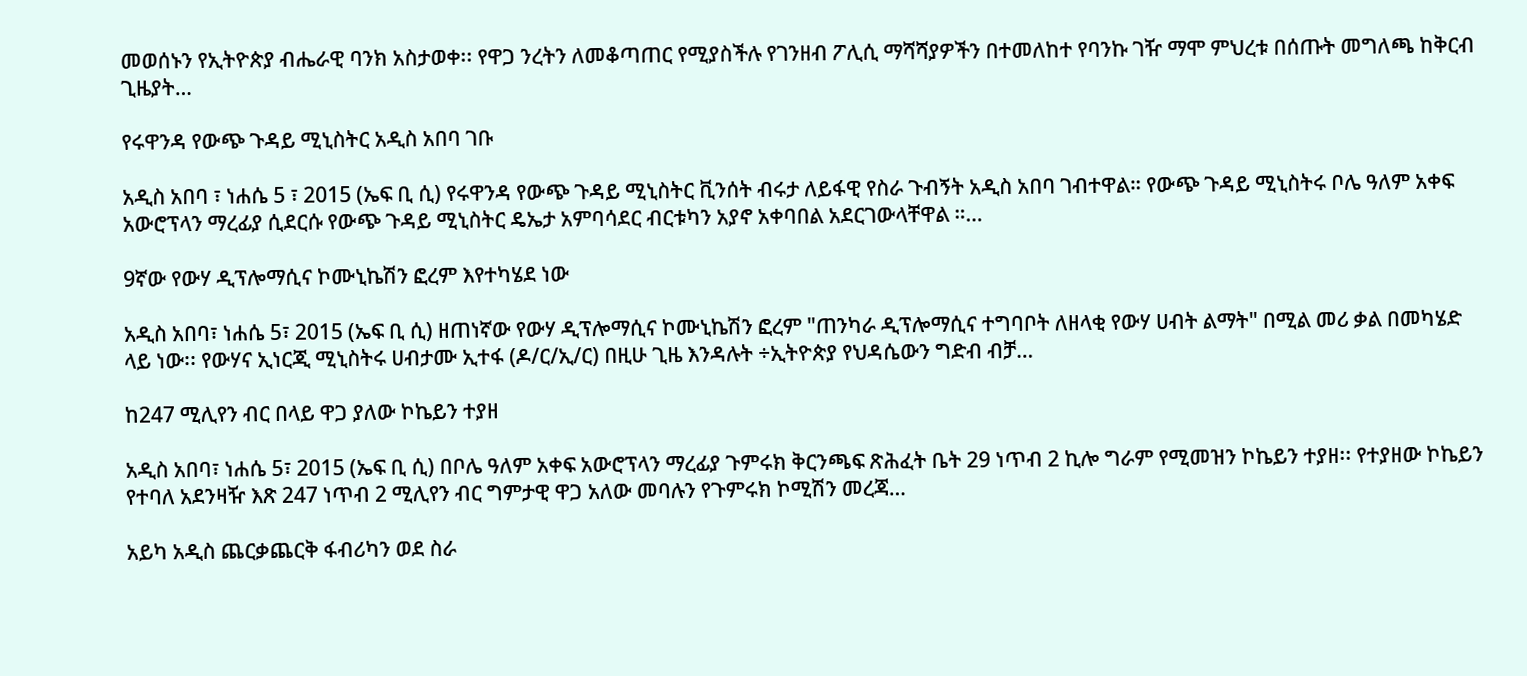መወሰኑን የኢትዮጵያ ብሔራዊ ባንክ አስታወቀ፡፡ የዋጋ ንረትን ለመቆጣጠር የሚያስችሉ የገንዘብ ፖሊሲ ማሻሻያዎችን በተመለከተ የባንኩ ገዥ ማሞ ምህረቱ በሰጡት መግለጫ ከቅርብ ጊዜያት…

የሩዋንዳ የውጭ ጉዳይ ሚኒስትር አዲስ አበባ ገቡ

አዲስ አበባ ፣ ነሐሴ 5 ፣ 2015 (ኤፍ ቢ ሲ) የሩዋንዳ የውጭ ጉዳይ ሚኒስትር ቪንሰት ብሩታ ለይፋዊ የስራ ጉብኝት አዲስ አበባ ገብተዋል። የውጭ ጉዳይ ሚኒስትሩ ቦሌ ዓለም አቀፍ አውሮፕላን ማረፊያ ሲደርሱ የውጭ ጉዳይ ሚኒስትር ዴኤታ አምባሳደር ብርቱካን አያኖ አቀባበል አደርገውላቸዋል ።…

9ኛው የውሃ ዲፕሎማሲና ኮሙኒኬሽን ፎረም እየተካሄደ ነው

አዲስ አበባ፣ ነሐሴ 5፣ 2015 (ኤፍ ቢ ሲ) ዘጠነኛው የውሃ ዲፕሎማሲና ኮሙኒኬሽን ፎረም "ጠንካራ ዲፕሎማሲና ተግባቦት ለዘላቂ የውሃ ሀብት ልማት" በሚል መሪ ቃል በመካሄድ ላይ ነው፡፡ የውሃና ኢነርጂ ሚኒስትሩ ሀብታሙ ኢተፋ (ዶ/ር/ኢ/ር) በዚሁ ጊዜ እንዳሉት ÷ኢትዮጵያ የህዳሴውን ግድብ ብቻ…

ከ247 ሚሊየን ብር በላይ ዋጋ ያለው ኮኬይን ተያዘ

አዲስ አበባ፣ ነሐሴ 5፣ 2015 (ኤፍ ቢ ሲ) በቦሌ ዓለም አቀፍ አውሮፕላን ማረፊያ ጉምሩክ ቅርንጫፍ ጽሕፈት ቤት 29 ነጥብ 2 ኪሎ ግራም የሚመዝን ኮኬይን ተያዘ፡፡ የተያዘው ኮኬይን የተባለ አደንዛዥ እጽ 247 ነጥብ 2 ሚሊየን ብር ግምታዊ ዋጋ አለው መባሉን የጉምሩክ ኮሚሽን መረጃ…

አይካ አዲስ ጨርቃጨርቅ ፋብሪካን ወደ ስራ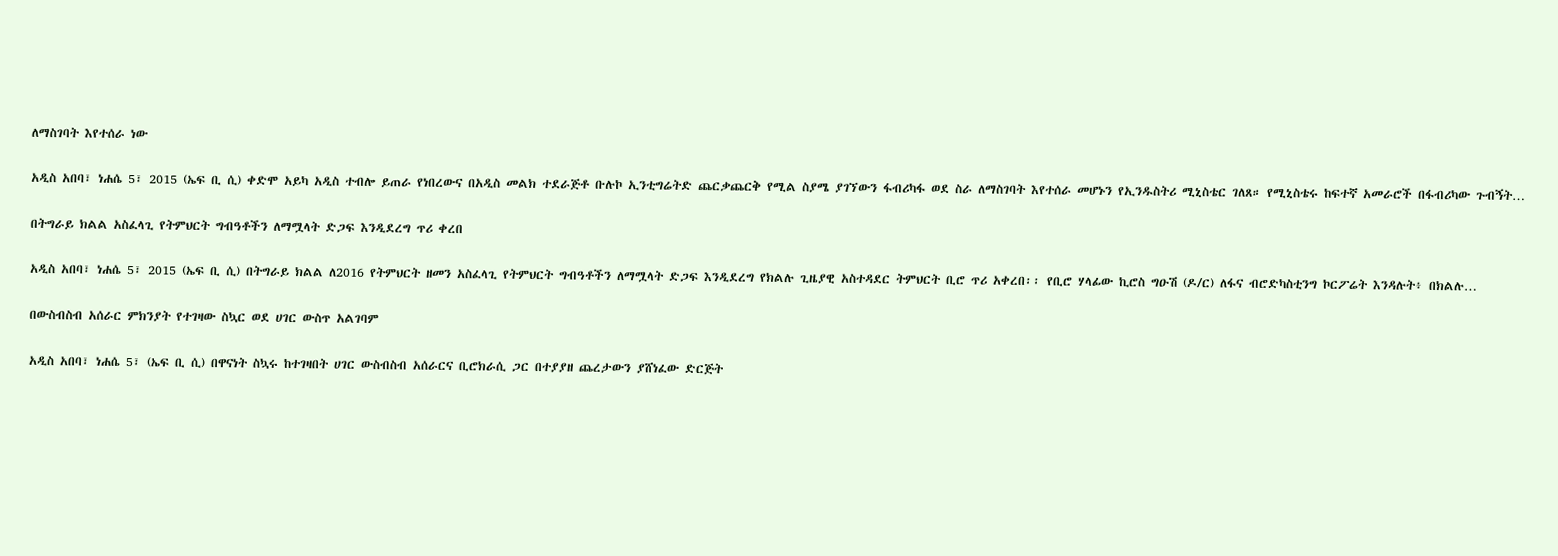ለማስገባት እየተሰራ ነው

አዲስ አበባ፣ ነሐሴ 5፣ 2015 (ኤፍ ቢ ሲ) ቀድሞ አይካ አዲስ ተብሎ ይጠራ የነበረውና በአዲስ መልክ ተደራጅቶ ቡሉኮ ኢንቲግሬትድ ጨርቃጨርቅ የሚል ስያሜ ያገኘውን ፋብሪካፋ ወደ ስራ ለማስገባት እየተሰራ መሆኑን የኢንዱስትሪ ሚኒስቴር ገለጸ። የሚኒስቴሩ ከፍተኛ አመራሮች በፋብሪካው ጉብኝት…

በትግራይ ክልል አስፈላጊ የትምህርት ግብዓቶችን ለማሟላት ድጋፍ እንዲደረግ ጥሪ ቀረበ

አዲስ አበባ፣ ነሐሴ 5፣ 2015 (ኤፍ ቢ ሲ) በትግራይ ክልል ለ2016 የትምህርት ዘመን አስፈላጊ የትምህርት ግብዓቶችን ለማሟላት ድጋፍ እንዲደረግ የክልሉ ጊዜያዊ አስተዳደር ትምህርት ቢሮ ጥሪ አቀረበ፡፡ የቢሮ ሃላፊው ኪሮስ ግዑሽ (ዶ/ር) ለፋና ብሮድካስቲንግ ኮርፖሬት እንዳሉት፥ በክልሉ…

በውስብስብ አሰራር ምክንያት የተገዛው ስኳር ወደ ሀገር ውስጥ አልገባም

አዲስ አበባ፣ ነሐሴ 5፣ (ኤፍ ቢ ሲ) በዋናነት ስኳሩ ከተገዛበት ሀገር ውስብስብ አሰራርና ቢሮክራሲ ጋር በተያያዘ ጨረታውን ያሸነፈው ድርጅት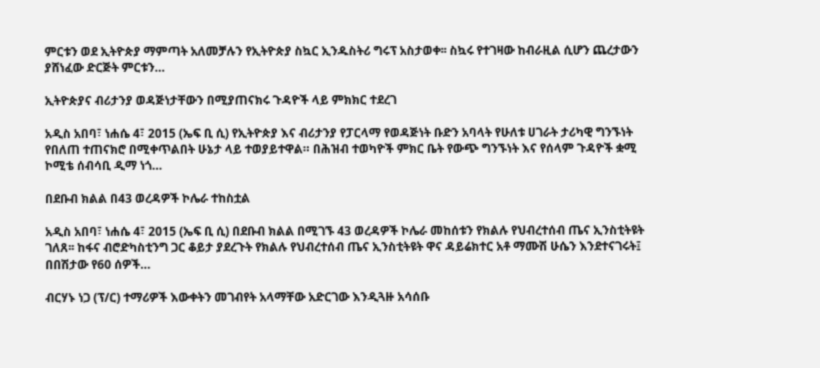ምርቱን ወደ ኢትዮጵያ ማምጣት አለመቻሉን የኢትዮጵያ ስኳር ኢንዱስትሪ ግሩፕ አስታወቀ፡፡ ስኳሩ የተገዛው ከብራዚል ሲሆን ጨረታውን ያሸነፈው ድርጅት ምርቱን…

ኢትዮጵያና ብሪታንያ ወዳጅነታቸውን በሚያጠናክሩ ጉዳዮች ላይ ምክክር ተደረገ

አዲስ አበባ፣ ነሐሴ 4፣ 2015 (ኤፍ ቢ ሲ) የኢትዮጵያ እና ብሪታንያ የፓርላማ የወዳጅነት ቡድን አባላት የሁለቱ ሀገራት ታሪካዊ ግንኙነት የበለጠ ተጠናክሮ በሚቀጥልበት ሁኔታ ላይ ተወያይተዋል። በሕዝብ ተወካዮች ምክር ቤት የውጭ ግንኙነት እና የሰላም ጉዳዮች ቋሚ ኮሚቴ ሰብሳቢ ዲማ ነጎ…

በደቡብ ክልል በ43 ወረዳዎች ኮሌራ ተከስቷል

አዲስ አበባ፣ ነሐሴ 4፣ 2015 (ኤፍ ቢ ሲ) በደቡብ ክልል በሚገኙ 43 ወረዳዎች ኮሌራ መከሰቱን የክልሉ የህብረተሰብ ጤና ኢንስቲትዩት ገለጸ፡፡ ከፋና ብሮድካስቲንግ ጋር ቆይታ ያደረጉት የክልሉ የህብረተሰብ ጤና ኢንስቲትዩት ዋና ዳይሬክተር አቶ ማሙሽ ሁሴን እንደተናገሩት፤ በበሽታው የ60 ሰዎች…

ብርሃኑ ነጋ (ፕ/ር) ተማሪዎች እውቀትን መገብየት አላማቸው አድርገው እንዲጓዙ አሳሰቡ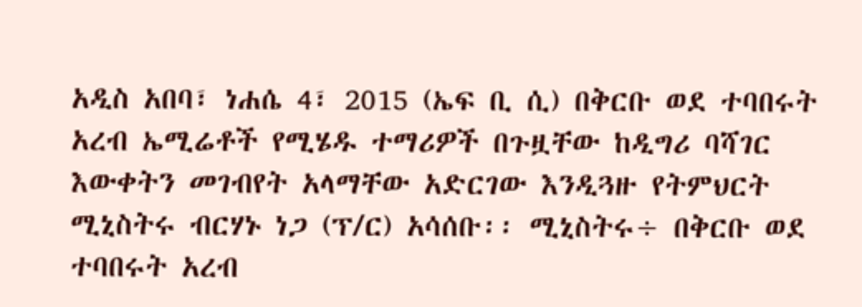አዲስ አበባ፣ ነሐሴ 4፣ 2015 (ኤፍ ቢ ሲ) በቅርቡ ወደ ተባበሩት አረብ ኤሚሬቶች የሚሄዱ ተማሪዎች በጉዟቸው ከዲግሪ ባሻገር እውቀትን መገብየት አላማቸው አድርገው እንዲጓዙ የትምህርት ሚኒስትሩ ብርሃኑ ነጋ (ፕ/ር) አሳሰቡ፡፡ ሚኒስትሩ÷ በቅርቡ ወደ ተባበሩት አረብ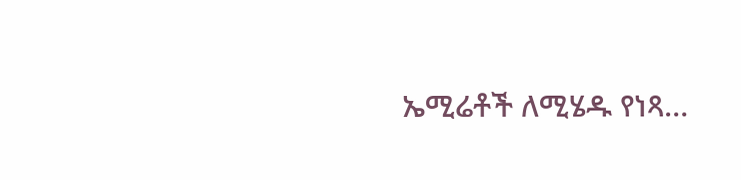ኤሚሬቶች ለሚሄዱ የነጻ…